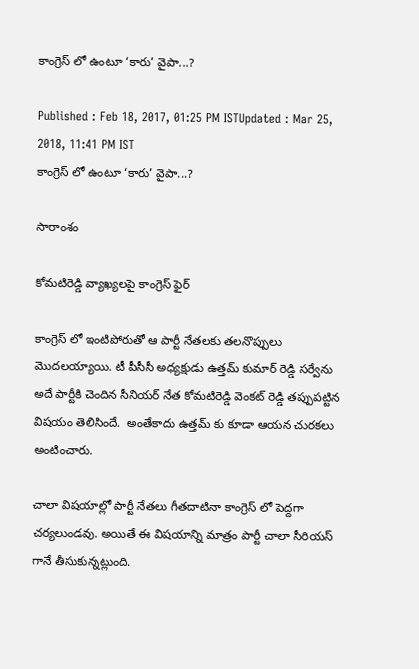కాంగ్రెస్ లో ఉంటూ ‘కారు’ వైపా...?

Published : Feb 18, 2017, 01:25 PM ISTUpdated : Mar 25, 2018, 11:41 PM IST
కాంగ్రెస్ లో ఉంటూ ‘కారు’ వైపా...?

సారాంశం

కోమటిరెడ్డి వ్యాఖ్యలపై కాంగ్రెస్ ఫైర్

కాంగ్రెస్ లో ఇంటిపోరుతో ఆ పార్టీ నేతలకు తలనొప్పులు మొదలయ్యాయి. టీ పీసీసీ అధ్యక్షుడు ఉత్తమ్ కుమార్ రెడ్డి సర్వేను అదే పార్టీకి చెందిన సీనియర్ నేత కోమటిరెడ్డి వెంకట్ రెడ్డి తప్పుపట్టిన విషయం తెలిసిందే.  అంతేకాదు ఉత్తమ్ కు కూడా ఆయన చురకలు అంటించారు.

చాలా విషయాల్లో పార్టీ నేతలు గీతదాటినా కాంగ్రెస్ లో పెద్దగా చర్యలుండవు. అయితే ఈ విషయాన్ని మాత్రం పార్టీ చాలా సీరియస్ గానే తీసుకున్నట్లుంది.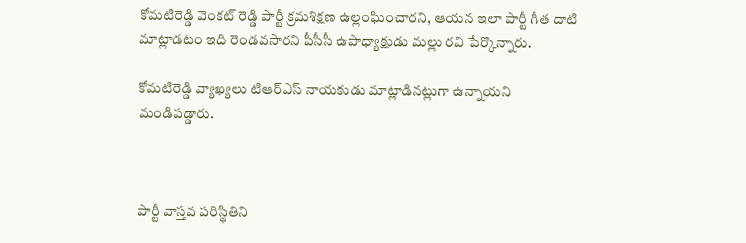కోమటిరెడ్డి వెంకట్ రెడ్డి పార్టీ క్రమశిక్షణ ఉల్లంఘించారని, ఆయన ఇలా పార్టీ గీత దాటి మాట్లాడటం ఇది రెండవసారని పీసీసీ ఉపాధ్యాక్షుడు మల్లు రవి పేర్కొన్నారు.

కోమటిరెడ్డి వ్యాఖ్యలు టిఆర్ఎస్ నాయకుడు మాట్లాడినట్లుగా ఉన్నాయని మండిపడ్డారు.



పార్టీ వాస్తవ పరిస్థితిని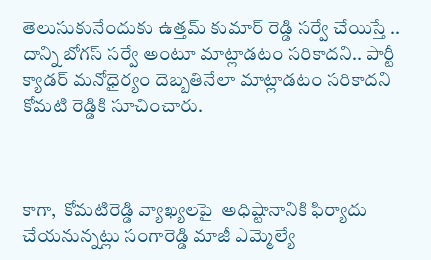తెలుసుకునేందుకు ఉత్తమ్ కుమార్ రెడ్డి సర్వే చేయిస్తే .. దాన్ని బోగస్ సర్వే అంటూ మాట్లాడటం సరికాదని.. పార్టీ క్యాడర్ మనోధైర్యం దెబ్బతినేలా మాట్లాడటం సరికాదని కోమటి రెడ్డికి సూచించారు.



కాగా,  కోమటిరెడ్డి వ్యాఖ్యలపై  అధిష్టానానికి ఫిర్యాదు చేయనున్నట్లు సంగారెడ్డి మాజీ ఎమ్మెల్యే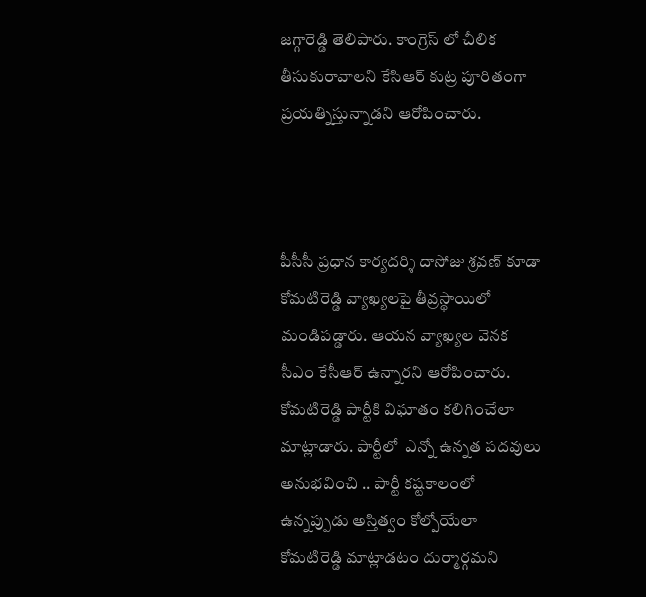జగ్గారెడ్డి తెలిపారు. కాంగ్రెస్ లో చీలిక తీసుకురావాలని కేసిఆర్ కుట్ర పూరితంగా  ప్రయత్నిస్తున్నాడని ఆరోపించారు.



పీసీసీ ప్రధాన కార్యదర్శి దాసోజు శ్రవణ్ కూడా కోమటిరెడ్డి వ్యాఖ్యలపై తీవ్రస్థాయిలో మండిపడ్డారు. ఆయన వ్యాఖ్యల వెనక సీఎం కేసీఆర్ ఉన్నారని ఆరోపించారు.  కోమటిరెడ్డి పార్టీకి విఘాతం కలిగించేలా మాట్లాడారు. పార్టీలో  ఎన్నో ఉన్నత పదవులు అనుభవించి .. పార్టీ కష్టకాలంలో ఉన్నప్పుడు అస్తిత్వం కోల్పోయేలా కోమటిరెడ్డి మాట్లాడటం దుర్మార్గమని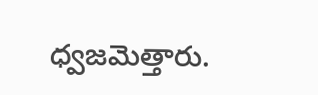ధ్వజమెత్తారు.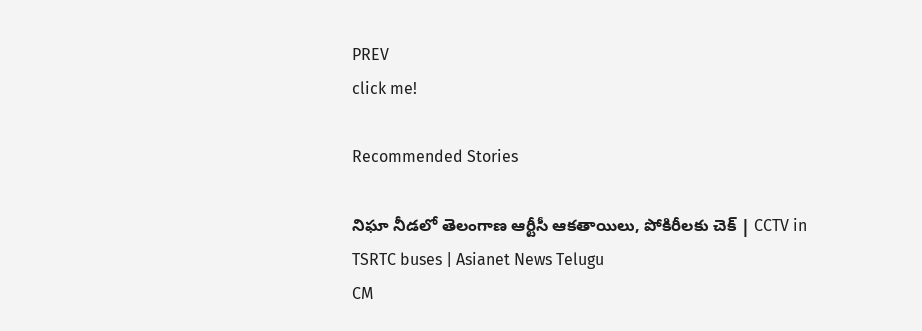PREV
click me!

Recommended Stories

నిఘా నీడలో తెలంగాణ ఆర్టీసీ ఆకతాయిలు, పోకిరీలకు చెక్ | CCTV in TSRTC buses | Asianet News Telugu
CM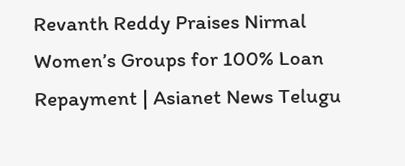Revanth Reddy Praises Nirmal Women’s Groups for 100% Loan Repayment | Asianet News Telugu